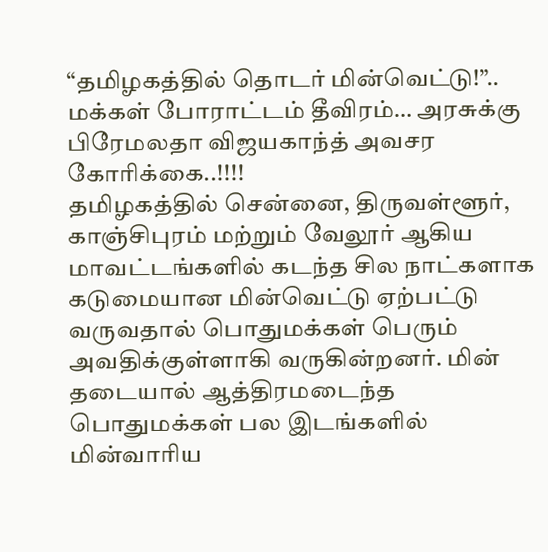“தமிழகத்தில் தொடர் மின்வெட்டு!”.. மக்கள் போராட்டம் தீவிரம்… அரசுக்கு பிரேமலதா விஜயகாந்த் அவசர கோரிக்கை..!!!!
தமிழகத்தில் சென்னை, திருவள்ளூர், காஞ்சிபுரம் மற்றும் வேலூர் ஆகிய மாவட்டங்களில் கடந்த சில நாட்களாக கடுமையான மின்வெட்டு ஏற்பட்டு வருவதால் பொதுமக்கள் பெரும் அவதிக்குள்ளாகி வருகின்றனர். மின் தடையால் ஆத்திரமடைந்த பொதுமக்கள் பல இடங்களில் மின்வாரிய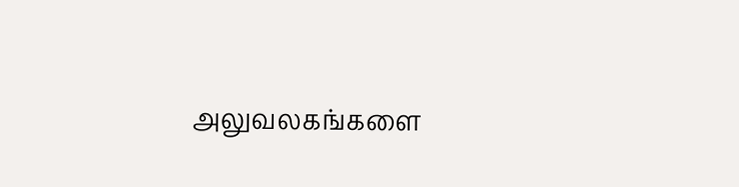அலுவலகங்களை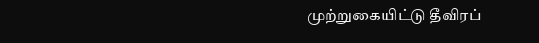முற்றுகையிட்டு தீவிரப்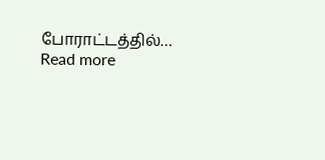போராட்டத்தில்…
Read more